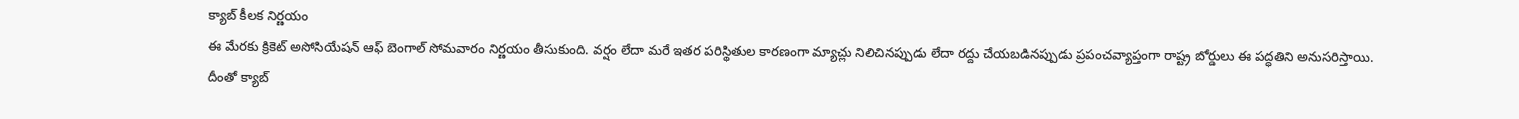క్యాబ్ కీలక నిర్ణయం
ఈ మేరకు క్రికెట్ అసోసియేషన్ ఆఫ్ బెంగాల్ సోమవారం నిర్ణయం తీసుకుంది. వర్షం లేదా మరే ఇతర పరిస్థితుల కారణంగా మ్యాచ్లు నిలిచినప్పుడు లేదా రద్దు చేయబడినప్పుడు ప్రపంచవ్యాప్తంగా రాష్ట్ర బోర్డులు ఈ పద్ధతిని అనుసరిస్తాయి. దీంతో క్యాబ్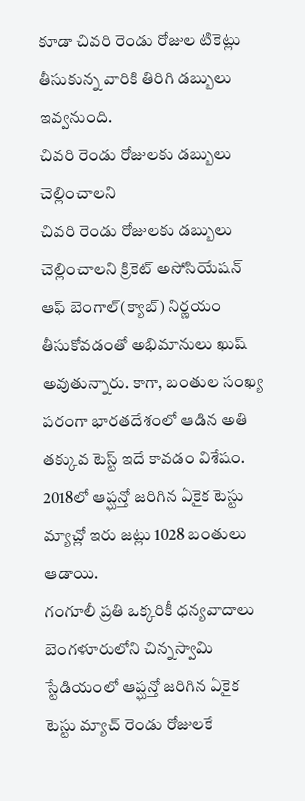కూడా చివరి రెండు రోజుల టికెట్లు తీసుకున్న వారికి తిరిగి డబ్బులు ఇవ్వనుంది.
చివరి రెండు రోజులకు డబ్బులు చెల్లించాలని
చివరి రెండు రోజులకు డబ్బులు చెల్లించాలని క్రికెట్ అసోసియేషన్ ఆఫ్ బెంగాల్(క్యాబ్) నిర్ణయం తీసుకోవడంతో అభిమానులు ఖుష్ అవుతున్నారు. కాగా, బంతుల సంఖ్య పరంగా భారతదేశంలో ఆడిన అతి తక్కువ టెస్ట్ ఇదే కావడం విశేషం. 2018లో ఆప్ఘన్తో జరిగిన ఏకైక టెస్టు మ్యాచ్లో ఇరు జట్లు 1028 బంతులు ఆడాయి.
గంగూలీ ప్రతి ఒక్కరికీ ధన్యవాదాలు
బెంగళూరులోని చిన్నస్వామి స్టేడియంలో ఆప్ఘన్తో జరిగిన ఏకైక టెస్టు మ్యాచ్ రెండు రోజులకే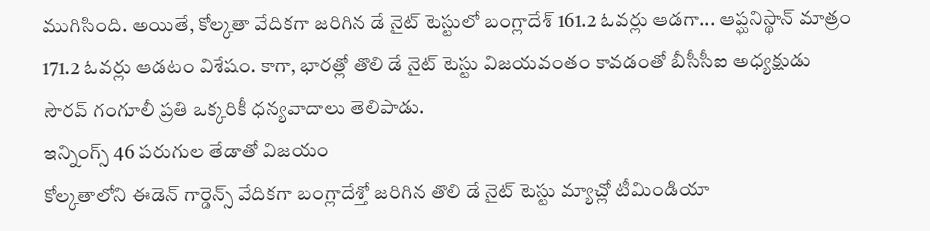ముగిసింది. అయితే, కోల్కతా వేదికగా జరిగిన డే నైట్ టెస్టులో బంగ్లాదేశ్ 161.2 ఓవర్లు ఆడగా... ఆప్ఘనిస్థాన్ మాత్రం 171.2 ఓవర్లు ఆడటం విశేషం. కాగా, భారత్లో తొలి డే నైట్ టెస్టు విజయవంతం కావడంతో బీసీసీఐ అధ్యక్షుడు సౌరవ్ గంగూలీ ప్రతి ఒక్కరికీ ధన్యవాదాలు తెలిపాడు.
ఇన్నింగ్స్ 46 పరుగుల తేడాతో విజయం
కోల్కతాలోని ఈడెన్ గార్డెన్స్ వేదికగా బంగ్లాదేశ్తో జరిగిన తొలి డే నైట్ టెస్టు మ్యాచ్లో టీమిండియా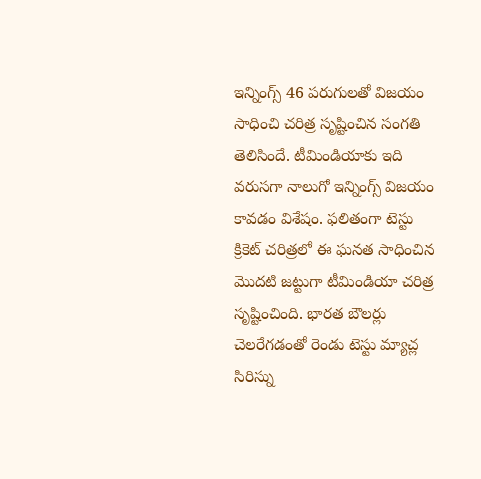ఇన్నింగ్స్ 46 పరుగులతో విజయం సాధించి చరిత్ర సృష్టించిన సంగతి తెలిసిందే. టీమిండియాకు ఇది వరుసగా నాలుగో ఇన్నింగ్స్ విజయం కావడం విశేషం. ఫలితంగా టెస్టు క్రికెట్ చరిత్రలో ఈ ఘనత సాధించిన మొదటి జట్టుగా టీమిండియా చరిత్ర సృష్టించింది. భారత బౌలర్లు చెలరేగడంతో రెండు టెస్టు మ్యాచ్ల సిరిస్ను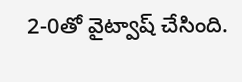2-0తో వైట్వాష్ చేసింది.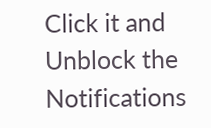Click it and Unblock the Notifications